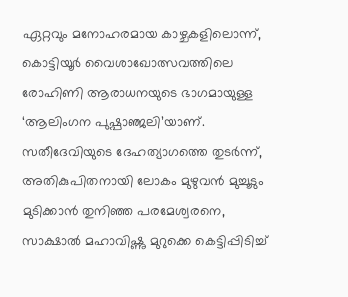ഏറ്റവും മനോഹരമായ കാഴ്ചകളിലൊന്ന്, കൊട്ടിയൂർ വൈശാഖോത്സവത്തിലെ രോഹിണി ആരാധനയുടെ ഭാഗമായുള്ള ‘ആലിംഗന പുഷ്പാഞ്ജലി’യാണ്.
സതീദേവിയുടെ ദേഹത്യാഗത്തെ തുടർന്ന്, അതികുപിതനായി ലോകം മുഴുവൻ മുച്ചൂടും മുടിക്കാൻ തുനിഞ്ഞ പരമേശ്വരനെ, സാക്ഷാൽ മഹാവിഷ്ണു മുറുക്കെ കെട്ടിപ്പിടിച്ച്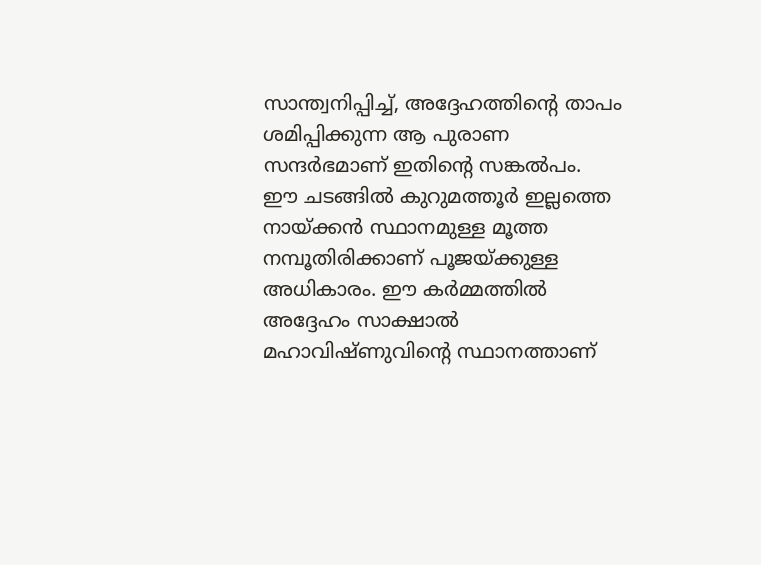സാന്ത്വനിപ്പിച്ച്, അദ്ദേഹത്തിന്റെ താപം ശമിപ്പിക്കുന്ന ആ പുരാണ സന്ദർഭമാണ് ഇതിന്റെ സങ്കൽപം.
ഈ ചടങ്ങിൽ കുറുമത്തൂർ ഇല്ലത്തെ നായ്ക്കൻ സ്ഥാനമുള്ള മൂത്ത നമ്പൂതിരിക്കാണ് പൂജയ്ക്കുള്ള അധികാരം. ഈ കർമ്മത്തിൽ അദ്ദേഹം സാക്ഷാൽ മഹാവിഷ്ണുവിന്റെ സ്ഥാനത്താണ്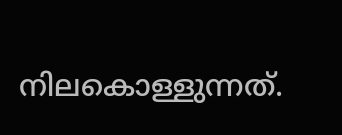നിലകൊള്ളുന്നത്.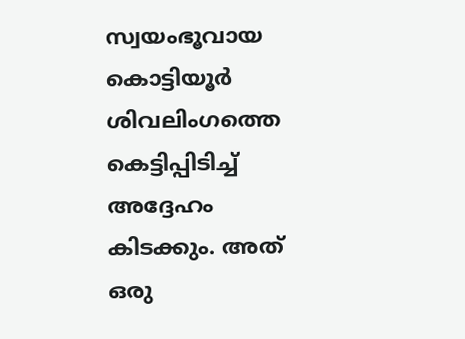സ്വയംഭൂവായ കൊട്ടിയൂർ ശിവലിംഗത്തെ കെട്ടിപ്പിടിച്ച് അദ്ദേഹം കിടക്കും. അത് ഒരു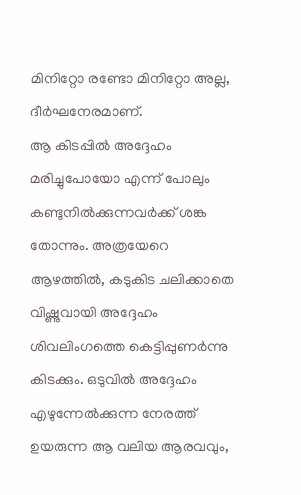മിനിറ്റോ രണ്ടോ മിനിറ്റോ അല്ല, ദീർഘനേരമാണ്.
ആ കിടപ്പിൽ അദ്ദേഹം മരിച്ചുപോയോ എന്ന് പോലും കണ്ടുനിൽക്കുന്നവർക്ക് ശങ്ക തോന്നും. അത്രയേറെ ആഴത്തിൽ, കടുകിട ചലിക്കാതെ വിഷ്ണുവായി അദ്ദേഹം ശിവലിംഗത്തെ കെട്ടിപ്പുണർന്നു കിടക്കും. ഒടുവിൽ അദ്ദേഹം എഴുന്നേൽക്കുന്ന നേരത്ത് ഉയരുന്ന ആ വലിയ ആരവവും,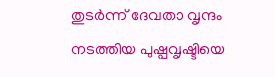തുടർന്ന് ദേവതാ വൃന്ദം നടത്തിയ പുഷ്പവൃഷ്ടിയെ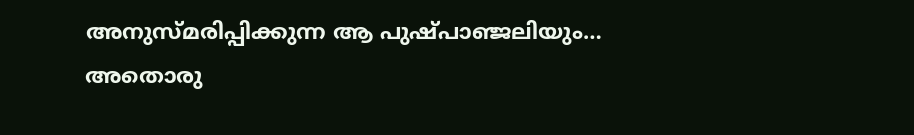അനുസ്മരിപ്പിക്കുന്ന ആ പുഷ്പാഞ്ജലിയും… അതൊരു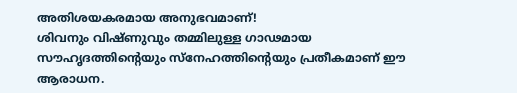അതിശയകരമായ അനുഭവമാണ്!
ശിവനും വിഷ്ണുവും തമ്മിലുള്ള ഗാഢമായ സൗഹൃദത്തിന്റെയും സ്നേഹത്തിന്റെയും പ്രതീകമാണ് ഈ ആരാധന.